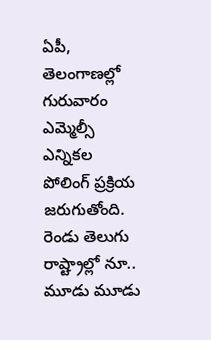ఏపీ, తెలంగాణల్లో గురువారం ఎమ్మెల్సీ ఎన్నికల పోలింగ్ ప్రక్రియ జరుగుతోంది. రెండు తెలుగు రాష్ట్రాల్లో నూ.. మూడు మూడు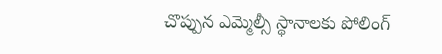చొప్పున ఎమ్మెల్సీ స్థానాలకు పోలింగ్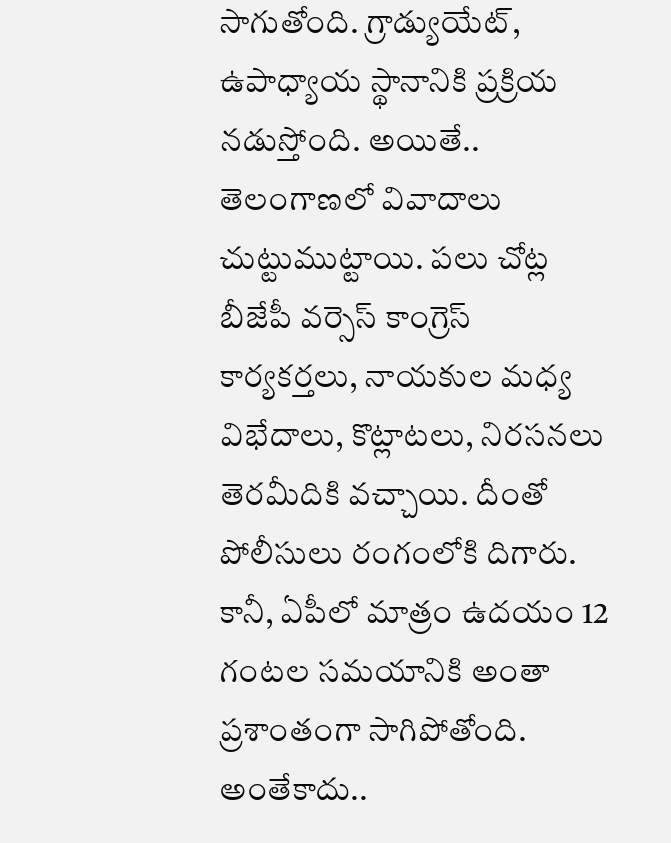సాగుతోంది. గ్రాడ్యుయేట్, ఉపాధ్యాయ స్థానానికి ప్రక్రియ నడుస్తోంది. అయితే.. తెలంగాణలో వివాదాలు చుట్టుముట్టాయి. పలు చోట్ల బీజేపీ వర్సెస్ కాంగ్రెస్ కార్యకర్తలు, నాయకుల మధ్య విభేదాలు, కొట్లాటలు, నిరసనలు తెరమీదికి వచ్చాయి. దీంతో పోలీసులు రంగంలోకి దిగారు.
కానీ, ఏపీలో మాత్రం ఉదయం 12 గంటల సమయానికి అంతా ప్రశాంతంగా సాగిపోతోంది. అంతేకాదు..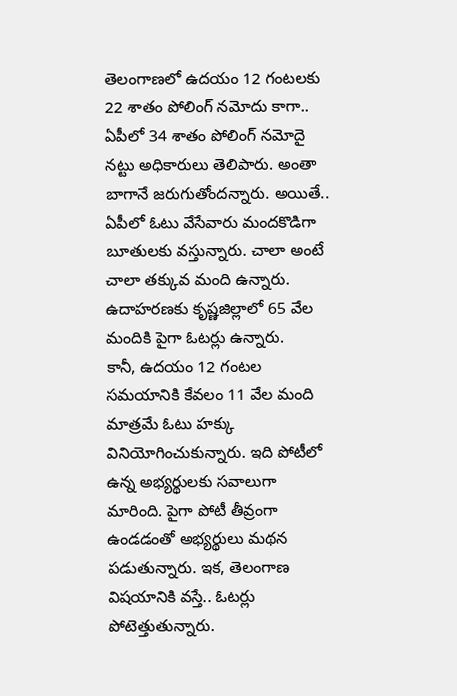తెలంగాణలో ఉదయం 12 గంటలకు 22 శాతం పోలింగ్ నమోదు కాగా.. ఏపీలో 34 శాతం పోలింగ్ నమోదై నట్టు అధికారులు తెలిపారు. అంతా బాగానే జరుగుతోందన్నారు. అయితే.. ఏపీలో ఓటు వేసేవారు మందకొడిగా బూతులకు వస్తున్నారు. చాలా అంటే చాలా తక్కువ మంది ఉన్నారు. ఉదాహరణకు కృష్ణజిల్లాలో 65 వేల మందికి పైగా ఓటర్లు ఉన్నారు.
కానీ, ఉదయం 12 గంటల సమయానికి కేవలం 11 వేల మంది మాత్రమే ఓటు హక్కు వినియోగించుకున్నారు. ఇది పోటీలో ఉన్న అభ్యర్థులకు సవాలుగా మారింది. పైగా పోటీ తీవ్రంగా ఉండడంతో అభ్యర్థులు మథన పడుతున్నారు. ఇక, తెలంగాణ విషయానికి వస్తే.. ఓటర్లు పోటెత్తుతున్నారు.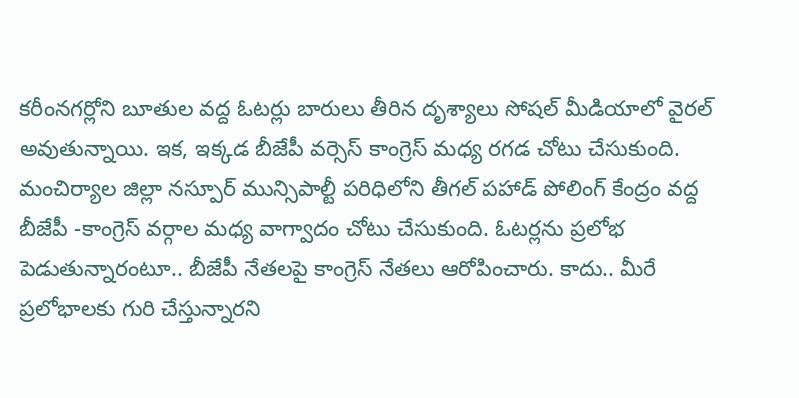కరీంనగర్లోని బూతుల వద్ద ఓటర్లు బారులు తీరిన దృశ్యాలు సోషల్ మీడియాలో వైరల్ అవుతున్నాయి. ఇక, ఇక్కడ బీజేపీ వర్సెస్ కాంగ్రెస్ మధ్య రగడ చోటు చేసుకుంది.
మంచిర్యాల జిల్లా నస్పూర్ మున్సిపాల్టీ పరిధిలోని తీగల్ పహాడ్ పోలింగ్ కేంద్రం వద్ద బీజేపీ -కాంగ్రెస్ వర్గాల మధ్య వాగ్వాదం చోటు చేసుకుంది. ఓటర్లను ప్రలోభ పెడుతున్నారంటూ.. బీజేపీ నేతలపై కాంగ్రెస్ నేతలు ఆరోపించారు. కాదు.. మీరే ప్రలోభాలకు గురి చేస్తున్నారని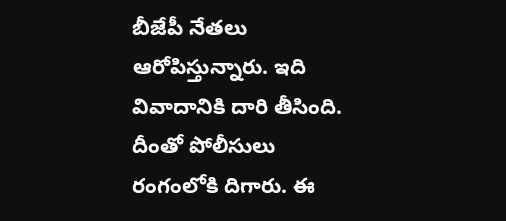బీజేపీ నేతలు ఆరోపిస్తున్నారు. ఇది వివాదానికి దారి తీసింది. దీంతో పోలీసులు రంగంలోకి దిగారు. ఈ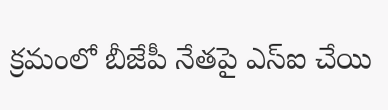క్రమంలో బీజేపీ నేతపై ఎస్ఐ చేయి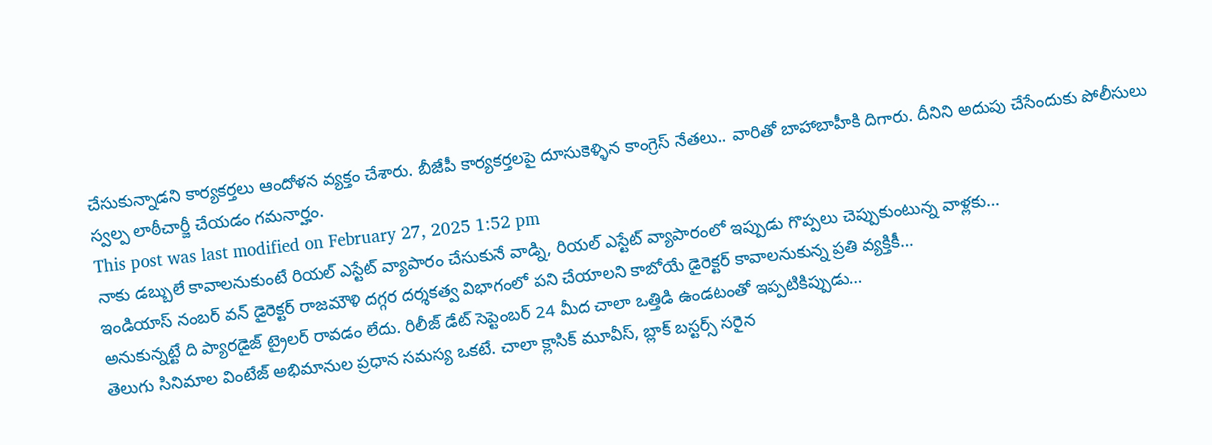చేసుకున్నాడని కార్యకర్తలు ఆందోళన వ్యక్తం చేశారు. బీజేపీ కార్యకర్తలపై దూసుకెళ్ళిన కాంగ్రెస్ నేతలు.. వారితో బాహాబాహీకి దిగారు. దీనిని అదుపు చేసేందుకు పోలీసులు స్వల్ప లాఠీచార్జీ చేయడం గమనార్హం.
This post was last modified on February 27, 2025 1:52 pm
నాకు డబ్బులే కావాలనుకుంటే రియల్ ఎస్టేట్ వ్యాపారం చేసుకునే వాడ్ని, రియల్ ఎస్టేట్ వ్యాపారంలో ఇప్పుడు గొప్పలు చెప్పుకుంటున్న వాళ్లకు…
ఇండియాస్ నంబర్ వన్ డైరెక్టర్ రాజమౌళి దగ్గర దర్శకత్వ విభాగంలో పని చేయాలని కాబోయే డైరెక్టర్ కావాలనుకున్న ప్రతి వ్యక్తికీ…
అనుకున్నట్టే ది ప్యారడైజ్ ట్రైలర్ రావడం లేదు. రిలీజ్ డేట్ సెప్టెంబర్ 24 మీద చాలా ఒత్తిడి ఉండటంతో ఇప్పటికిప్పుడు…
తెలుగు సినిమాల వింటేజ్ అభిమానుల ప్రధాన సమస్య ఒకటే. చాలా క్లాసిక్ మూవీస్, బ్లాక్ బస్టర్స్ సరైన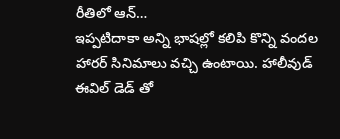రీతిలో ఆన్…
ఇప్పటిదాకా అన్ని భాషల్లో కలిపి కొన్ని వందల హారర్ సినిమాలు వచ్చి ఉంటాయి. హాలీవుడ్ ఈవిల్ డెడ్ తో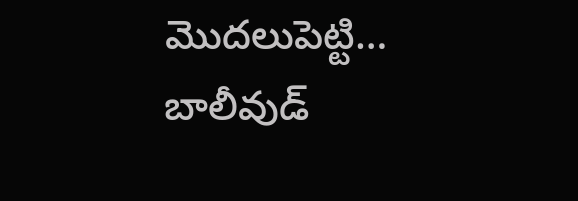మొదలుపెట్టి…
బాలీవుడ్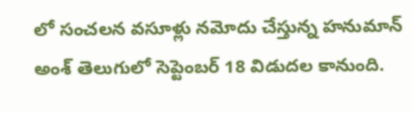లో సంచలన వసూళ్లు నమోదు చేస్తున్న హనుమాన్ అంశ్ తెలుగులో సెప్టెంబర్ 18 విడుదల కానుంది.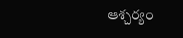ఆశ్చర్యం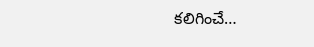కలిగించే…